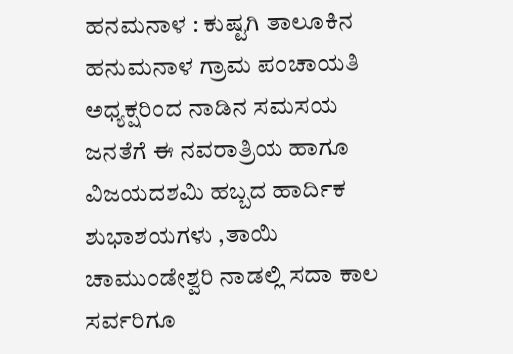ಹನಮನಾಳ : ಕುಷ್ಟಗಿ ತಾಲೂಕಿನ ಹನುಮನಾಳ ಗ್ರಾಮ ಪಂಚಾಯತಿ ಅಧ್ಯಕ್ಷರಿಂದ ನಾಡಿನ ಸಮಸಯ ಜನತೆಗೆ ಈ ನವರಾತ್ರಿಯ ಹಾಗೂ ವಿಜಯದಶಮಿ ಹಬ್ಬದ ಹಾರ್ದಿಕ ಶುಭಾಶಯಗಳು ,ತಾಯಿ ಚಾಮುಂಡೇಶ್ವರಿ ನಾಡಲ್ಲಿ ಸದಾ ಕಾಲ ಸರ್ವರಿಗೂ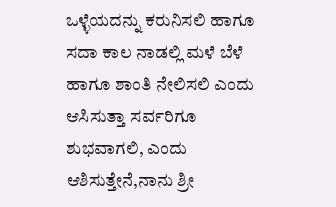ಒಳ್ಳೆಯದನ್ನು ಕರುನಿಸಲಿ ಹಾಗೂ ಸದಾ ಕಾಲ ನಾಡಲ್ಲಿ ಮಳೆ ಬೆಳೆ ಹಾಗೂ ಶಾಂತಿ ನೇಲಿಸಲಿ ಎಂದು ಆಸಿಸುತ್ತಾ ಸರ್ವರಿಗೂ ಶುಭವಾಗಲಿ, ಎಂದು ಆಶಿಸುತ್ತೇನೆ,ನಾನು ಶ್ರೀ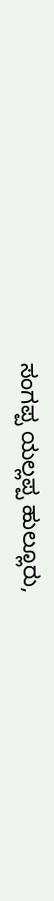ಸಂಗಪ್ಪ ಯಲ್ಲಪ್ಪ ಹುಲ್ಲೂರು,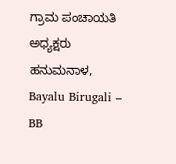ಗ್ರಾಮ ಪಂಚಾಯತಿ ಅಧ್ಯಕ್ಷರು ಹನುಮನಾಳ,
Bayalu Birugali – BB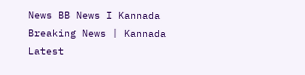News BB News I Kannada Breaking News | Kannada Latest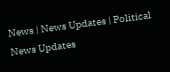News | News Updates | Political News Updates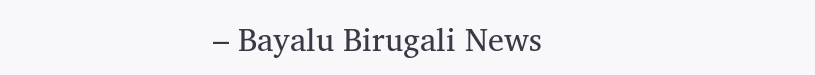– Bayalu Birugali News